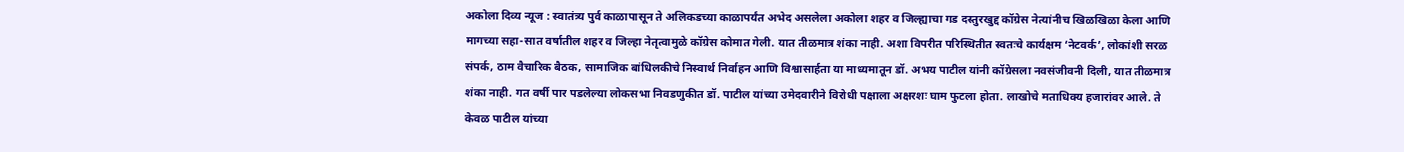अकोला दिव्य न्यूज : स्वातंत्र्य पुर्व काळापासून ते अलिकडच्या काळापर्यंत अभेद असलेला अकोला शहर व जिल्ह्याचा गड दस्तुरखुद्द कॉग्रेस नेत्यांनीच खिळखिळा केला आणि मागच्या सहा-सात वर्षातील शहर व जिल्हा नेतृत्वामुळे कॉग्रेस कोमात गेली. यात तीळमात्र शंका नाही. अशा विपरीत परिस्थितीत स्वतःचे कार्यक्षम ‘नेटवर्क’, लोकांशी सरळ संपर्क, ठाम वैचारिक बैठक, सामाजिक बांधिलकीचे निस्वार्थ निर्वाहन आणि विश्वासार्हता या माध्यमातून डॉ. अभय पाटील यांनी कॉग्रेसला नवसंजीवनी दिली, यात तीळमात्र शंका नाही. गत वर्षी पार पडलेल्या लोकसभा निवडणुकीत डॉ. पाटील यांच्या उमेदवारीने विरोधी पक्षाला अक्षरशः घाम फुटला होता. लाखोचे मताधिक्य हजारांवर आले. ते केवळ पाटील यांच्या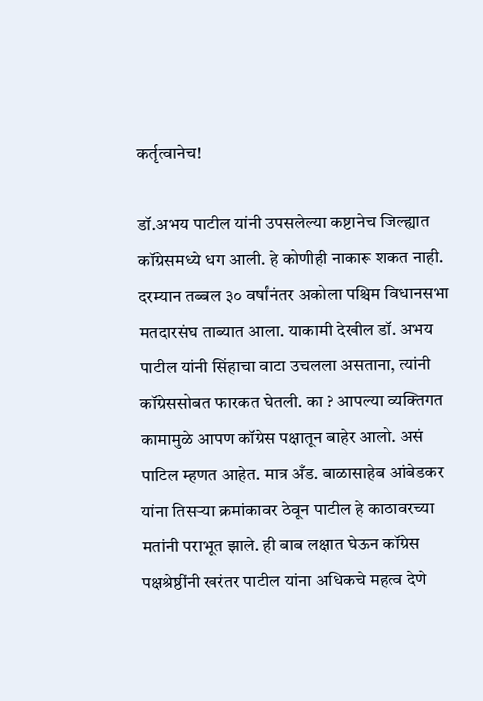कर्तृत्वानेच!

डॉ.अभय पाटील यांनी उपसलेल्या कष्टानेच जिल्ह्यात कॉग्रेसमध्ये धग आली. हे कोणीही नाकारू शकत नाही. दरम्यान तब्बल ३० वर्षांनंतर अकोला पश्चिम विधानसभा मतदारसंघ ताब्यात आला. याकामी देखील डॉ. अभय पाटील यांनी सिंहाचा वाटा उचलला असताना, त्यांनी कॉग्रेससोबत फारकत घेतली. का ? आपल्या व्यक्तिगत कामामुळे आपण कॉग्रेस पक्षातून बाहेर आलो. असं पाटिल म्हणत आहेत. मात्र अँड. बाळासाहेब आंबेडकर यांना तिसऱ्या क्रमांकावर ठेवून पाटील हे काठावरच्या मतांनी पराभूत झाले. ही बाब लक्षात घेऊन कॉग्रेस पक्षश्रेष्ठींनी खरंतर पाटील यांना अधिकचे महत्व देणे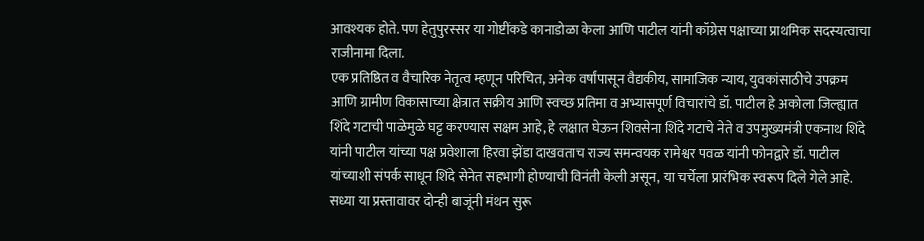आवश्यक होते. पण हेतुपुरस्सर या गोष्टींकडे कानाडोळा केला आणि पाटील यांनी कॉग्रेस पक्षाच्या प्राथमिक सदस्यत्वाचा राजीनामा दिला.
एक प्रतिष्ठित व वैचारिक नेतृत्व म्हणून परिचित, अनेक वर्षांपासून वैद्यकीय, सामाजिक न्याय, युवकांसाठीचे उपक्रम आणि ग्रामीण विकासाच्या क्षेत्रात सक्रीय आणि स्वच्छ प्रतिमा व अभ्यासपूर्ण विचारांचे डॉ. पाटील हे अकोला जिल्ह्यात शिंदे गटाची पाळेमुळे घट्ट करण्यास सक्षम आहे, हे लक्षात घेऊन शिवसेना शिंदे गटाचे नेते व उपमुख्यमंत्री एकनाथ शिंदे यांनी पाटील यांच्या पक्ष प्रवेशाला हिरवा झेंडा दाखवताच राज्य समन्वयक रामेश्वर पवळ यांनी फोनद्वारे डॉ. पाटील यांच्याशी संपर्क साधून शिंदे सेनेत सहभागी होण्याची विनंती केली असून, या चर्चेला प्रारंभिक स्वरूप दिले गेले आहे. सध्या या प्रस्तावावर दोन्ही बाजूंनी मंथन सुरू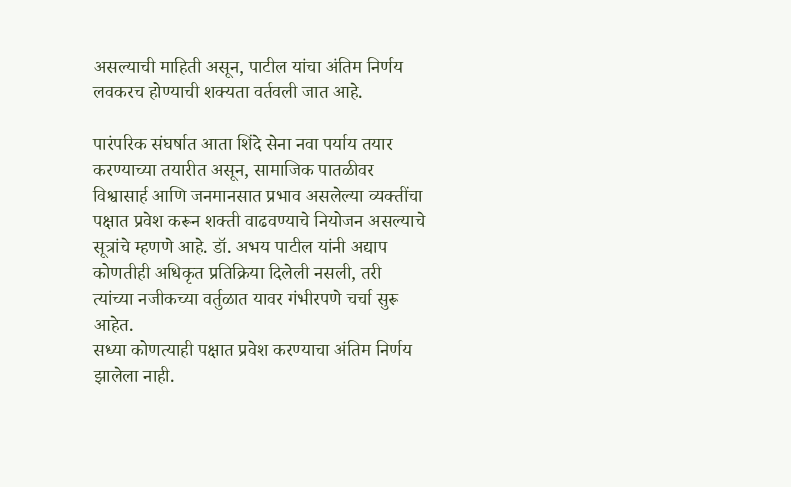असल्याची माहिती असून, पाटील यांचा अंतिम निर्णय लवकरच होण्याची शक्यता वर्तवली जात आहे.

पारंपरिक संघर्षात आता शिंदे सेना नवा पर्याय तयार करण्याच्या तयारीत असून, सामाजिक पातळीवर विश्वासार्ह आणि जनमानसात प्रभाव असलेल्या व्यक्तींचा पक्षात प्रवेश करून शक्ती वाढवण्याचे नियोजन असल्याचे सूत्रांचे म्हणणे आहे. डॉ. अभय पाटील यांनी अद्याप कोणतीही अधिकृत प्रतिक्रिया दिलेली नसली, तरी त्यांच्या नजीकच्या वर्तुळात यावर गंभीरपणे चर्चा सुरू आहेत.
सध्या कोणत्याही पक्षात प्रवेश करण्याचा अंतिम निर्णय झालेला नाही.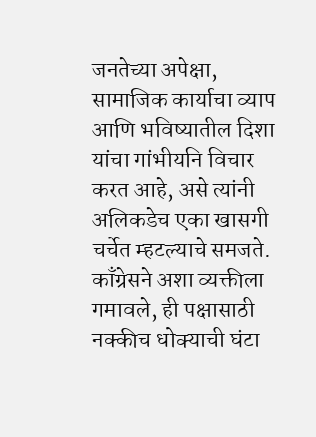जनतेच्या अपेक्षा, सामाजिक कार्याचा व्याप आणि भविष्यातील दिशा यांचा गांभीयनि विचार करत आहे, असे त्यांनी अलिकडेच एका खासगी चर्चेत म्हटल्याचे समजते.
काँग्रेसने अशा व्यक्तीला गमावले, ही पक्षासाठी नक्कीच धोक्याची घंटा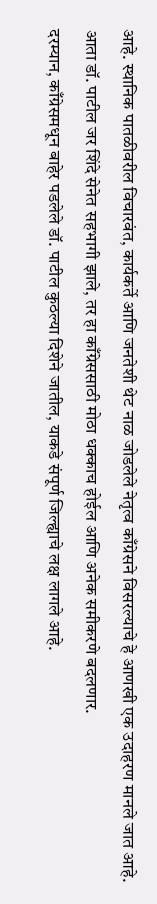आहे. स्थानिक पातळीवरील विचारवंत, कार्यकर्ते आणि जनतेशी थेट नाळ जोडलेले नेतृत्व काँग्रेसने विसरल्याचे हे आणखी एक उदाहरण मानले जात आहे. आता डॉ. पाटील जर शिंदे सेनेत सहभागी झाले, तर हा काँग्रेससाठी मोठा धक्काच होईल आणि अनेक समीकरणे बदलणार.
दरम्यान, काँग्रेसमधून बाहेर पडलेले डॉ. पाटील कुठल्या दिशेने जातील, याकडे संपूर्ण जिल्ह्याचे लक्ष लागले आहे.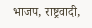भाजप, राष्ट्रवादी,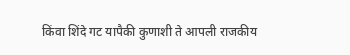किंवा शिंदे गट यापैकी कुणाशी ते आपली राजकीय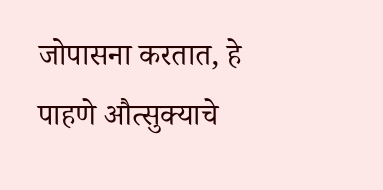जोपासना करतात, हे पाहणे औत्सुक्याचे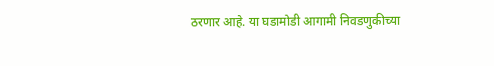ठरणार आहे. या घडामोडी आगामी निवडणुकीच्या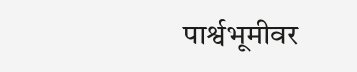पार्श्वभूमीवर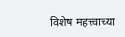विशेष महत्त्वाच्या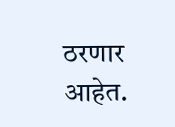ठरणार आहेत.